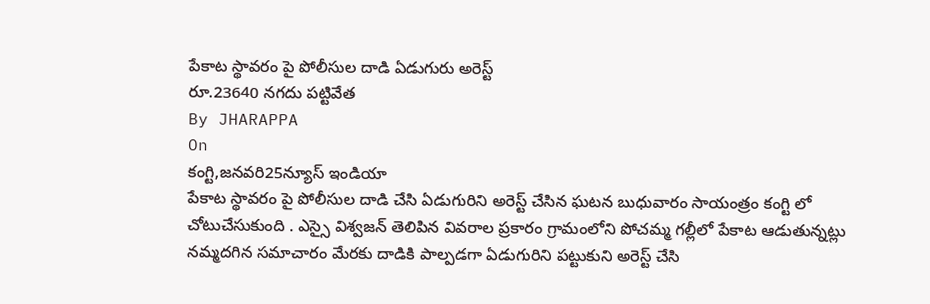పేకాట స్థావరం పై పోలీసుల దాడి ఏడుగురు అరెస్ట్
రూ.23640 నగదు పట్టివేత
By JHARAPPA
On
కంగ్టి,జనవరి25న్యూస్ ఇండియా
పేకాట స్థావరం పై పోలీసుల దాడి చేసి ఏడుగురిని అరెస్ట్ చేసిన ఘటన బుధువారం సాయంత్రం కంగ్టి లో చోటుచేసుకుంది . ఎస్సై విశ్వజన్ తెలిపిన వివరాల ప్రకారం గ్రామంలోని పోచమ్మ గల్లీలో పేకాట ఆడుతున్నట్లు నమ్మదగిన సమాచారం మేరకు దాడికి పాల్పడగా ఏడుగురిని పట్టుకుని అరెస్ట్ చేసి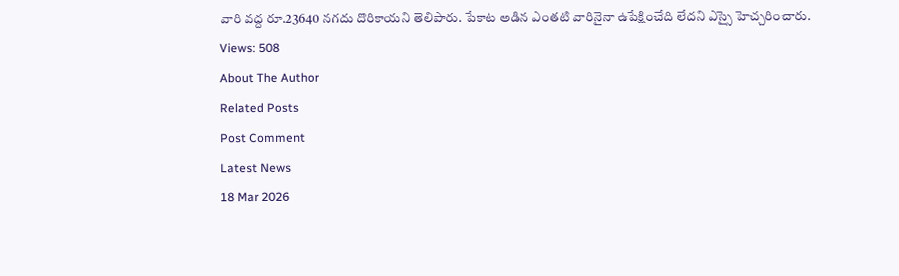వారి వద్ద రూ.23640 నగదు దొరికాయని తెలిపారు. పేకాట అడిన ఎంతటి వారినైనా ఉపేక్షించేది లేదని ఎస్సై హెచ్చరించారు.
Views: 508
About The Author
Related Posts
Post Comment
Latest News
18 Mar 2026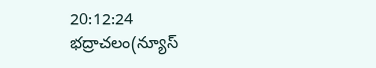20:12:24
భద్రాచలం(న్యూస్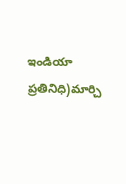ఇండియా ప్రతినిధి)మార్చి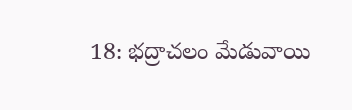18: భద్రాచలం మేడువాయి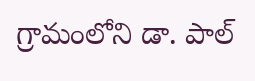గ్రామంలోని డా. పాల్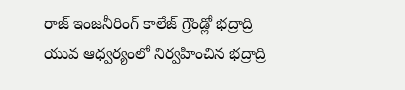రాజ్ ఇంజనీరింగ్ కాలేజ్ గ్రౌండ్లో భద్రాద్రి యువ ఆధ్వర్యంలో నిర్వహించిన భద్రాద్రి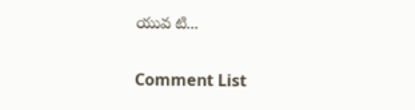యువ టి...

Comment List